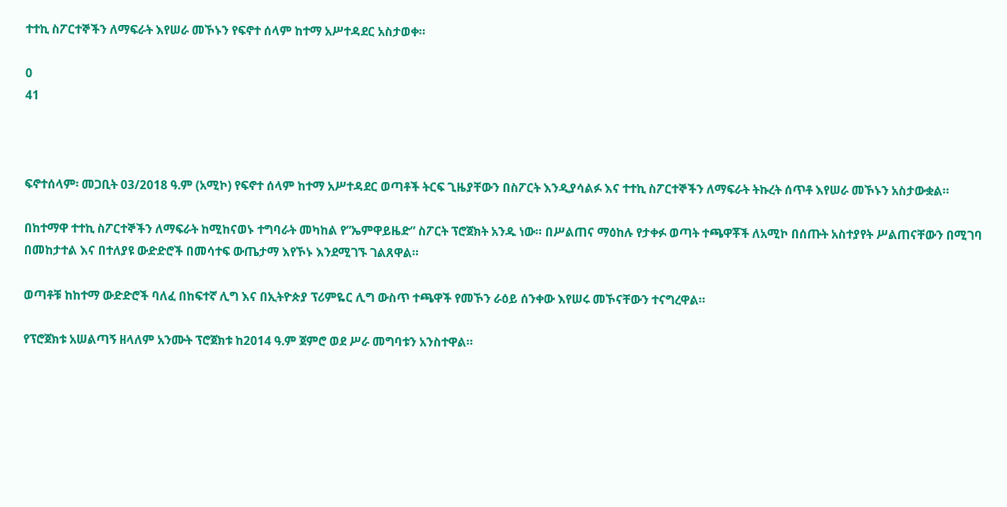ተተኪ ስፖርተኞችን ለማፍራት እየሠራ መኾኑን የፍኖተ ሰላም ከተማ አሥተዳደር አስታወቀ።

0
41



ፍኖተሰላም፡ መጋቢት 03/2018 ዓ.ም (አሚኮ) የፍኖተ ሰላም ከተማ አሥተዳደር ወጣቶች ትርፍ ጊዜያቸውን በስፖርት እንዲያሳልፉ እና ተተኪ ስፖርተኞችን ለማፍራት ትኩረት ሰጥቶ እየሠራ መኾኑን አስታውቋል።

በከተማዋ ተተኪ ስፖርተኞችን ለማፍራት ከሚከናወኑ ተግባራት መካከል የ”ኤምዋይዜድ” ስፖርት ፕሮጀክት አንዱ ነው። በሥልጠና ማዕከሉ የታቀፉ ወጣት ተጫዋቾች ለአሚኮ በሰጡት አስተያየት ሥልጠናቸውን በሚገባ በመከታተል እና በተለያዩ ውድድሮች በመሳተፍ ውጤታማ እየኾኑ እንደሚገኙ ገልጸዋል።

ወጣቶቹ ከከተማ ውድድሮች ባለፈ በከፍተኛ ሊግ እና በኢትዮጵያ ፕሪምዬር ሊግ ውስጥ ተጫዋች የመኾን ራዕይ ሰንቀው እየሠሩ መኾናቸውን ተናግረዋል።

የፕሮጀክቱ አሠልጣኝ ዘላለም አንሙት ፕሮጀክቱ ከ2014 ዓ.ም ጀምሮ ወደ ሥራ መግባቱን አንስተዋል።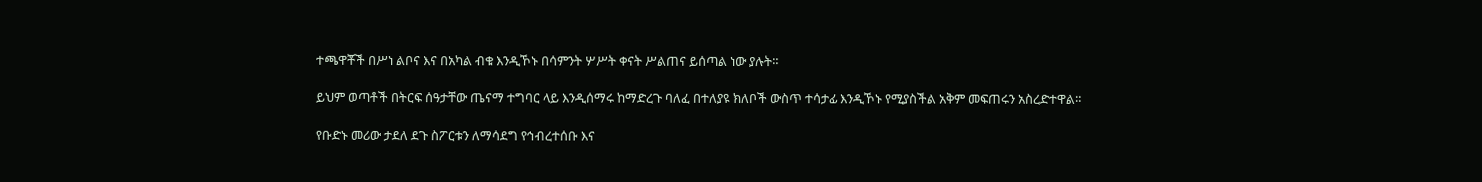ተጫዋቾች በሥነ ልቦና እና በአካል ብቁ እንዲኾኑ በሳምንት ሦሥት ቀናት ሥልጠና ይሰጣል ነው ያሉት።

ይህም ወጣቶች በትርፍ ሰዓታቸው ጤናማ ተግባር ላይ እንዲሰማሩ ከማድረጉ ባለፈ በተለያዩ ክለቦች ውስጥ ተሳታፊ እንዲኾኑ የሚያስችል አቅም መፍጠሩን አስረድተዋል።

የቡድኑ መሪው ታደለ ደጉ ስፖርቱን ለማሳደግ የኅብረተሰቡ እና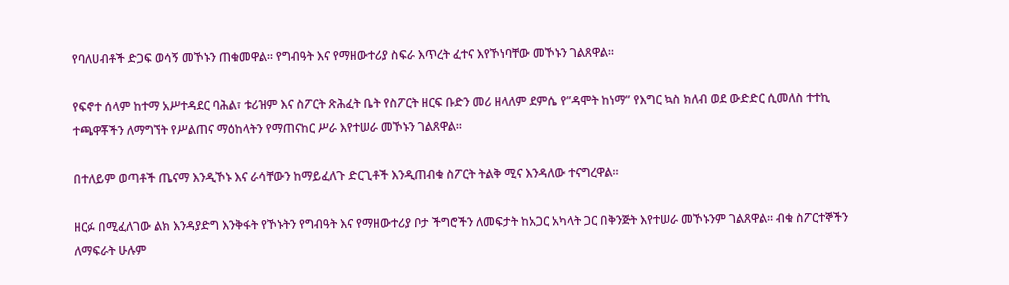የባለሀብቶች ድጋፍ ወሳኝ መኾኑን ጠቁመዋል። የግብዓት እና የማዘውተሪያ ስፍራ እጥረት ፈተና እየኾነባቸው መኾኑን ገልጸዋል።

የፍኖተ ሰላም ከተማ አሥተዳደር ባሕል፣ ቱሪዝም እና ስፖርት ጽሕፈት ቤት የስፖርት ዘርፍ ቡድን መሪ ዘላለም ደምሴ የ”ዳሞት ከነማ” የእግር ኳስ ክለብ ወደ ውድድር ሲመለስ ተተኪ ተጫዋቾችን ለማግኘት የሥልጠና ማዕከላትን የማጠናከር ሥራ እየተሠራ መኾኑን ገልጸዋል።

በተለይም ወጣቶች ጤናማ እንዲኾኑ እና ራሳቸውን ከማይፈለጉ ድርጊቶች እንዲጠብቁ ስፖርት ትልቅ ሚና እንዳለው ተናግረዋል።

ዘርፉ በሚፈለገው ልክ እንዳያድግ እንቅፋት የኾኑትን የግብዓት እና የማዘውተሪያ ቦታ ችግሮችን ለመፍታት ከአጋር አካላት ጋር በቅንጅት እየተሠራ መኾኑንም ገልጸዋል። ብቁ ስፖርተኞችን ለማፍራት ሁሉም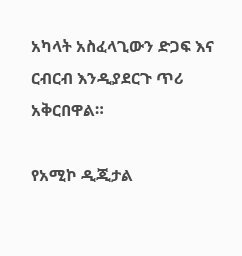አካላት አስፈላጊውን ድጋፍ እና ርብርብ እንዲያደርጉ ጥሪ አቅርበዋል።

የአሚኮ ዲጂታል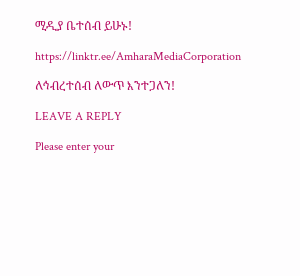ሚዲያ ቤተሰብ ይሁኑ!

https://linktr.ee/AmharaMediaCorporation

ለኅብረተሰብ ለውጥ እንተጋለን!

LEAVE A REPLY

Please enter your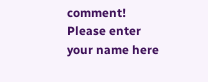comment!
Please enter your name here